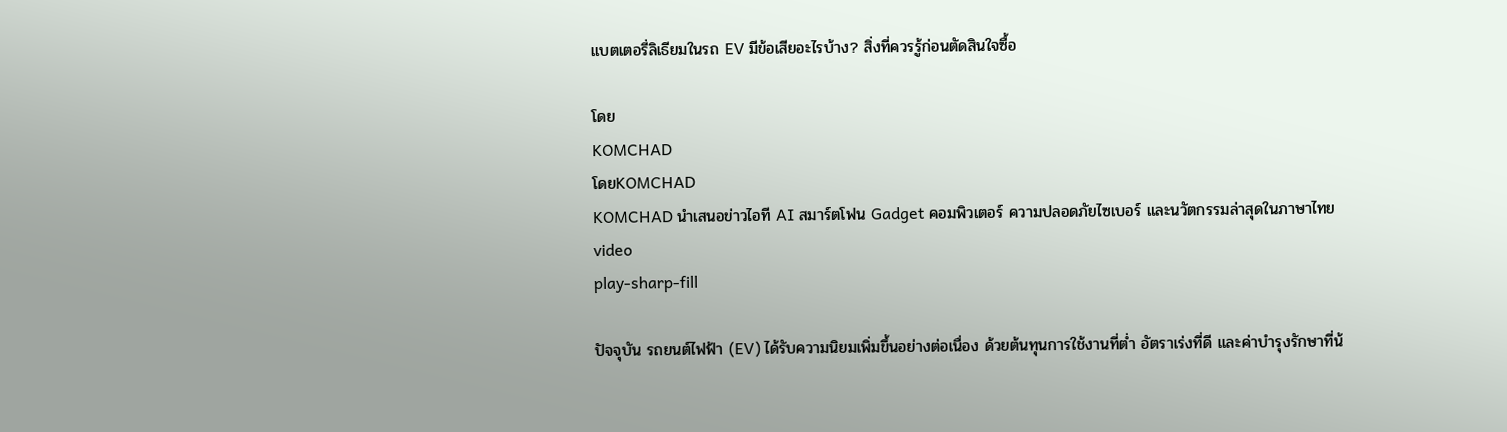แบตเตอรี่ลิเธียมในรถ EV มีข้อเสียอะไรบ้าง? สิ่งที่ควรรู้ก่อนตัดสินใจซื้อ

โดย
KOMCHAD
โดยKOMCHAD
KOMCHAD นำเสนอข่าวไอที AI สมาร์ตโฟน Gadget คอมพิวเตอร์ ความปลอดภัยไซเบอร์ และนวัตกรรมล่าสุดในภาษาไทย
video
play-sharp-fill

ปัจจุบัน รถยนต์ไฟฟ้า (EV) ได้รับความนิยมเพิ่มขึ้นอย่างต่อเนื่อง ด้วยต้นทุนการใช้งานที่ต่ำ อัตราเร่งที่ดี และค่าบำรุงรักษาที่น้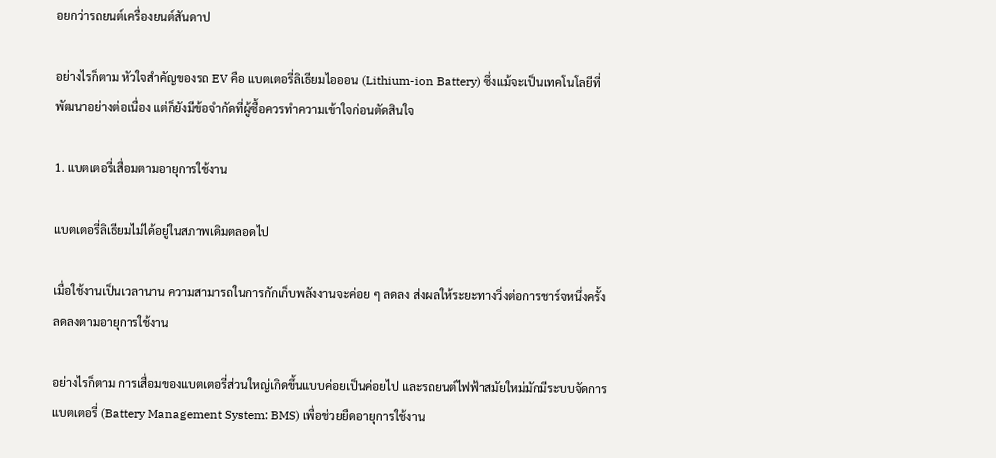อยกว่ารถยนต์เครื่องยนต์สันดาป

อย่างไรก็ตาม หัวใจสำคัญของรถ EV คือ แบตเตอรี่ลิเธียมไอออน (Lithium-ion Battery) ซึ่งแม้จะเป็นเทคโนโลยีที่พัฒนาอย่างต่อเนื่อง แต่ก็ยังมีข้อจำกัดที่ผู้ซื้อควรทำความเข้าใจก่อนตัดสินใจ

1. แบตเตอรี่เสื่อมตามอายุการใช้งาน

แบตเตอรี่ลิเธียมไม่ได้อยู่ในสภาพเดิมตลอดไป

เมื่อใช้งานเป็นเวลานาน ความสามารถในการกักเก็บพลังงานจะค่อย ๆ ลดลง ส่งผลให้ระยะทางวิ่งต่อการชาร์จหนึ่งครั้งลดลงตามอายุการใช้งาน

อย่างไรก็ตาม การเสื่อมของแบตเตอรี่ส่วนใหญ่เกิดขึ้นแบบค่อยเป็นค่อยไป และรถยนต์ไฟฟ้าสมัยใหม่มักมีระบบจัดการแบตเตอรี่ (Battery Management System: BMS) เพื่อช่วยยืดอายุการใช้งาน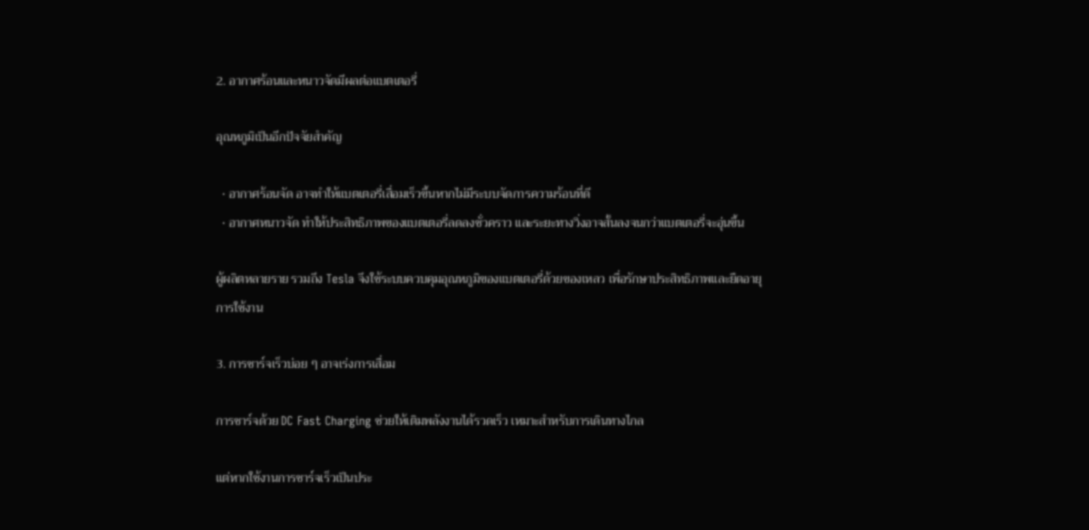2. อากาศร้อนและหนาวจัดมีผลต่อแบตเตอรี่

อุณหภูมิเป็นอีกปัจจัยสำคัญ

  • อากาศร้อนจัด อาจทำให้แบตเตอรี่เสื่อมเร็วขึ้นหากไม่มีระบบจัดการความร้อนที่ดี
  • อากาศหนาวจัด ทำให้ประสิทธิภาพของแบตเตอรี่ลดลงชั่วคราว และระยะทางวิ่งอาจสั้นลงจนกว่าแบตเตอรี่จะอุ่นขึ้น

ผู้ผลิตหลายราย รวมถึง Tesla จึงใช้ระบบควบคุมอุณหภูมิของแบตเตอรี่ด้วยของเหลว เพื่อรักษาประสิทธิภาพและยืดอายุการใช้งาน

3. การชาร์จเร็วบ่อย ๆ อาจเร่งการเสื่อม

การชาร์จด้วย DC Fast Charging ช่วยให้เติมพลังงานได้รวดเร็ว เหมาะสำหรับการเดินทางไกล

แต่หากใช้งานการชาร์จเร็วเป็นประ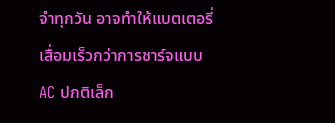จำทุกวัน อาจทำให้แบตเตอรี่เสื่อมเร็วกว่าการชาร์จแบบ AC ปกติเล็ก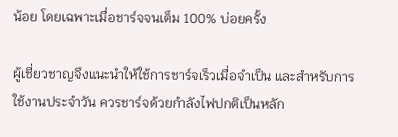น้อย โดยเฉพาะเมื่อชาร์จจนเต็ม 100% บ่อยครั้ง

ผู้เชี่ยวชาญจึงแนะนำให้ใช้การชาร์จเร็วเมื่อจำเป็น และสำหรับการใช้งานประจำวัน ควรชาร์จด้วยกำลังไฟปกติเป็นหลัก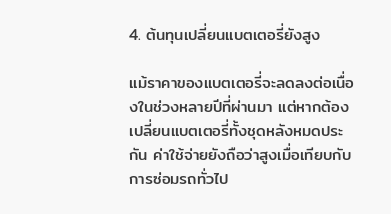4. ต้นทุนเปลี่ยนแบตเตอรี่ยังสูง

แม้ราคาของแบตเตอรี่จะลดลงต่อเนื่องในช่วงหลายปีที่ผ่านมา แต่หากต้องเปลี่ยนแบตเตอรี่ทั้งชุดหลังหมดประกัน ค่าใช้จ่ายยังถือว่าสูงเมื่อเทียบกับการซ่อมรถทั่วไป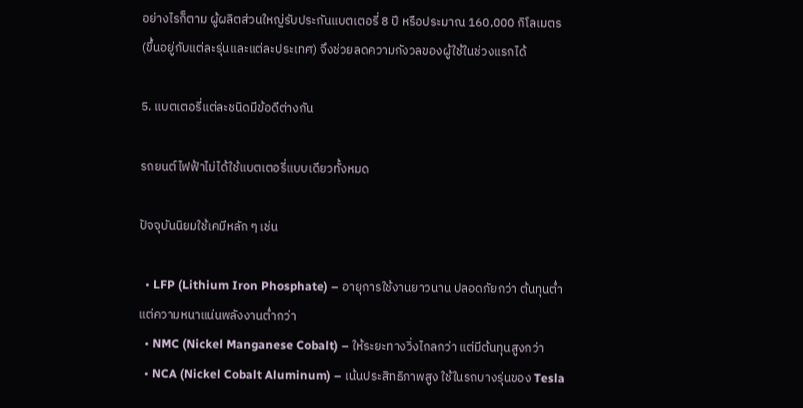อย่างไรก็ตาม ผู้ผลิตส่วนใหญ่รับประกันแบตเตอรี่ 8 ปี หรือประมาณ 160,000 กิโลเมตร (ขึ้นอยู่กับแต่ละรุ่นและแต่ละประเทศ) จึงช่วยลดความกังวลของผู้ใช้ในช่วงแรกได้

5. แบตเตอรี่แต่ละชนิดมีข้อดีต่างกัน

รถยนต์ไฟฟ้าไม่ได้ใช้แบตเตอรี่แบบเดียวทั้งหมด

ปัจจุบันนิยมใช้เคมีหลัก ๆ เช่น

  • LFP (Lithium Iron Phosphate) – อายุการใช้งานยาวนาน ปลอดภัยกว่า ต้นทุนต่ำ แต่ความหนาแน่นพลังงานต่ำกว่า
  • NMC (Nickel Manganese Cobalt) – ให้ระยะทางวิ่งไกลกว่า แต่มีต้นทุนสูงกว่า
  • NCA (Nickel Cobalt Aluminum) – เน้นประสิทธิภาพสูง ใช้ในรถบางรุ่นของ Tesla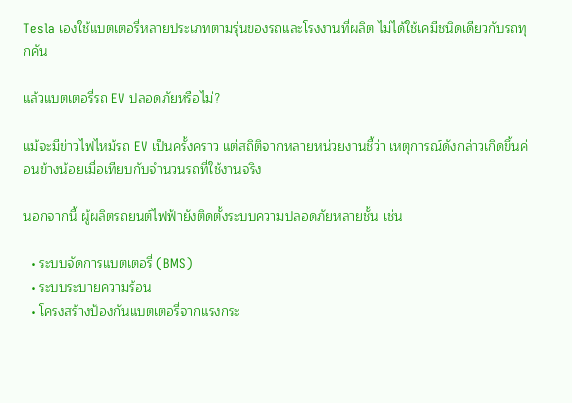Tesla เองใช้แบตเตอรี่หลายประเภทตามรุ่นของรถและโรงงานที่ผลิต ไม่ได้ใช้เคมีชนิดเดียวกับรถทุกคัน

แล้วแบตเตอรี่รถ EV ปลอดภัยหรือไม่?

แม้จะมีข่าวไฟไหม้รถ EV เป็นครั้งคราว แต่สถิติจากหลายหน่วยงานชี้ว่า เหตุการณ์ดังกล่าวเกิดขึ้นค่อนข้างน้อยเมื่อเทียบกับจำนวนรถที่ใช้งานจริง

นอกจากนี้ ผู้ผลิตรถยนต์ไฟฟ้ายังติดตั้งระบบความปลอดภัยหลายชั้น เช่น

  • ระบบจัดการแบตเตอรี่ (BMS)
  • ระบบระบายความร้อน
  • โครงสร้างป้องกันแบตเตอรี่จากแรงกระ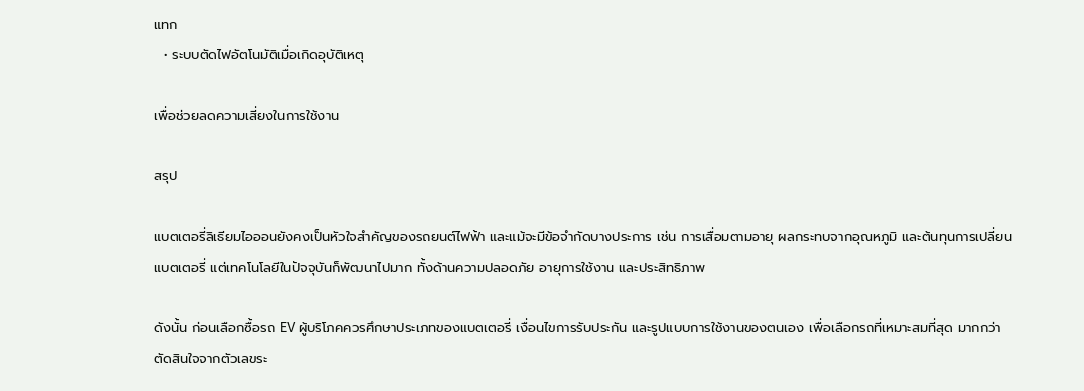แทก
  • ระบบตัดไฟอัตโนมัติเมื่อเกิดอุบัติเหตุ

เพื่อช่วยลดความเสี่ยงในการใช้งาน

สรุป

แบตเตอรี่ลิเธียมไอออนยังคงเป็นหัวใจสำคัญของรถยนต์ไฟฟ้า และแม้จะมีข้อจำกัดบางประการ เช่น การเสื่อมตามอายุ ผลกระทบจากอุณหภูมิ และต้นทุนการเปลี่ยนแบตเตอรี่ แต่เทคโนโลยีในปัจจุบันก็พัฒนาไปมาก ทั้งด้านความปลอดภัย อายุการใช้งาน และประสิทธิภาพ

ดังนั้น ก่อนเลือกซื้อรถ EV ผู้บริโภคควรศึกษาประเภทของแบตเตอรี่ เงื่อนไขการรับประกัน และรูปแบบการใช้งานของตนเอง เพื่อเลือกรถที่เหมาะสมที่สุด มากกว่าตัดสินใจจากตัวเลขระ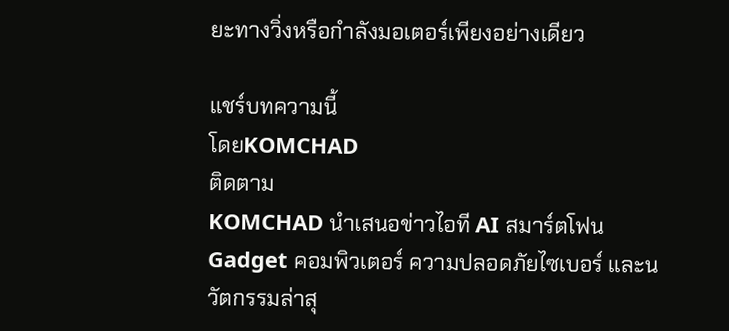ยะทางวิ่งหรือกำลังมอเตอร์เพียงอย่างเดียว

แชร์บทความนี้
โดยKOMCHAD
ติดตาม
KOMCHAD นำเสนอข่าวไอที AI สมาร์ตโฟน Gadget คอมพิวเตอร์ ความปลอดภัยไซเบอร์ และนวัตกรรมล่าสุ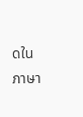ดในภาษา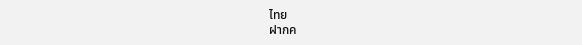ไทย
ฝากค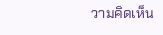วามคิดเห็น